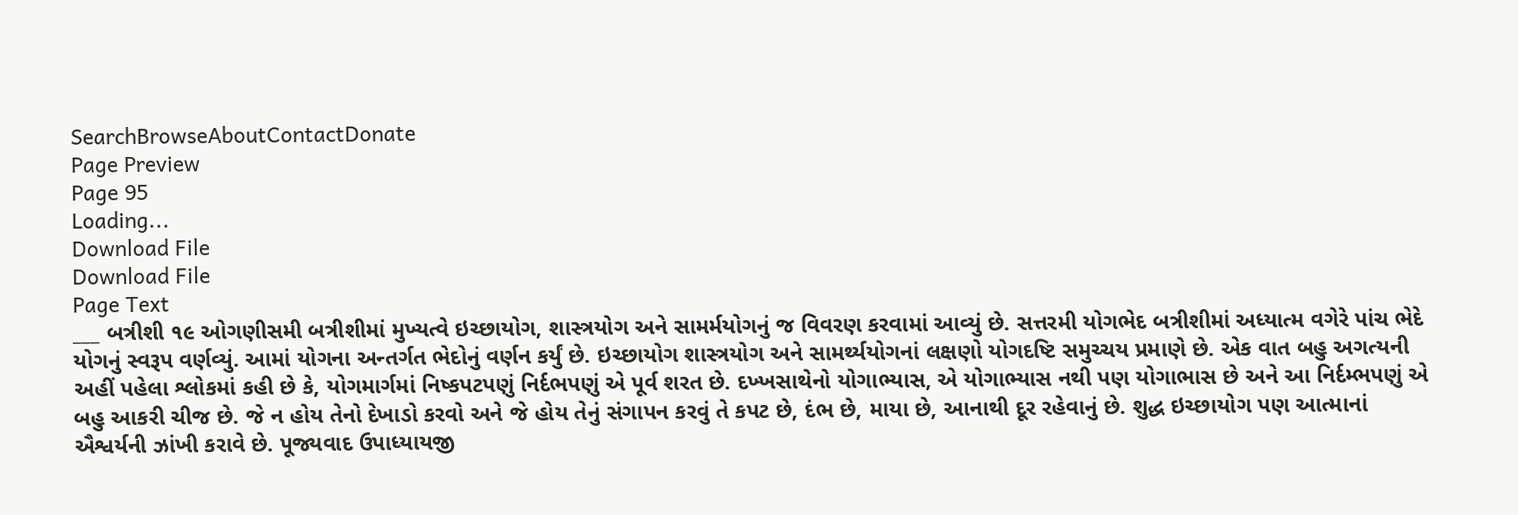SearchBrowseAboutContactDonate
Page Preview
Page 95
Loading...
Download File
Download File
Page Text
___ બત્રીશી ૧૯ ઓગણીસમી બત્રીશીમાં મુખ્યત્વે ઇચ્છાયોગ, શાસ્ત્રયોગ અને સામર્મયોગનું જ વિવરણ કરવામાં આવ્યું છે. સત્તરમી યોગભેદ બત્રીશીમાં અધ્યાત્મ વગેરે પાંચ ભેદે યોગનું સ્વરૂપ વર્ણવ્યું. આમાં યોગના અન્તર્ગત ભેદોનું વર્ણન કર્યું છે. ઇચ્છાયોગ શાસ્ત્રયોગ અને સામર્થ્યયોગનાં લક્ષણો યોગદષ્ટિ સમુચ્ચય પ્રમાણે છે. એક વાત બહુ અગત્યની અહીં પહેલા શ્લોકમાં કહી છે કે, યોગમાર્ગમાં નિષ્કપટપણું નિર્દભપણું એ પૂર્વ શરત છે. દખ્ખસાથેનો યોગાભ્યાસ, એ યોગાભ્યાસ નથી પણ યોગાભાસ છે અને આ નિર્દમ્ભપણું એ બહુ આકરી ચીજ છે. જે ન હોય તેનો દેખાડો કરવો અને જે હોય તેનું સંગાપન કરવું તે કપટ છે, દંભ છે, માયા છે, આનાથી દૂર રહેવાનું છે. શુદ્ધ ઇચ્છાયોગ પણ આત્માનાં ઐશ્વર્યની ઝાંખી કરાવે છે. પૂજ્યવાદ ઉપાધ્યાયજી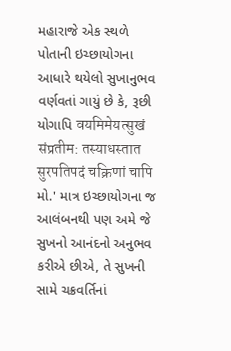મહારાજે એક સ્થળે પોતાની ઇચ્છાયોગના આધારે થયેલો સુખાનુભવ વર્ણવતાં ગાયું છે કે, રૂછી યોગાપિ वयमिमेयत्सुखं संप्रतीम: तस्याधस्तात सुरपतिपदं चक्रिणां चापि મો.' માત્ર ઇચ્છાયોગના જ આલંબનથી પણ અમે જે સુખનો આનંદનો અનુભવ કરીએ છીએ, તે સુખની સામે ચક્રવર્તિનાં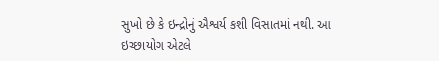સુખો છે કે ઇન્દ્રોનું ઐશ્વર્ય કશી વિસાતમાં નથી. આ ઇચ્છાયોગ એટલે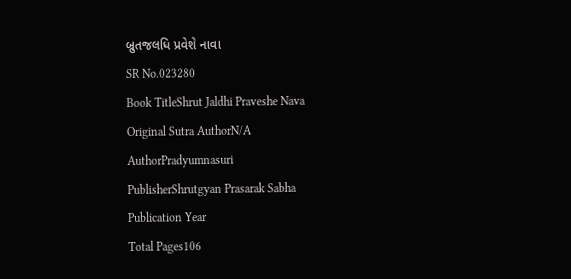બ્રુતજલધિ પ્રવેશે નાવા
SR No.023280
Book TitleShrut Jaldhi Praveshe Nava
Original Sutra AuthorN/A
AuthorPradyumnasuri
PublisherShrutgyan Prasarak Sabha
Publication Year
Total Pages106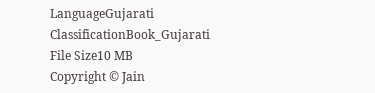LanguageGujarati
ClassificationBook_Gujarati
File Size10 MB
Copyright © Jain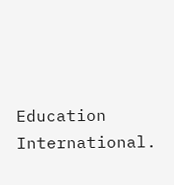Education International.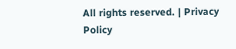All rights reserved. | Privacy Policy